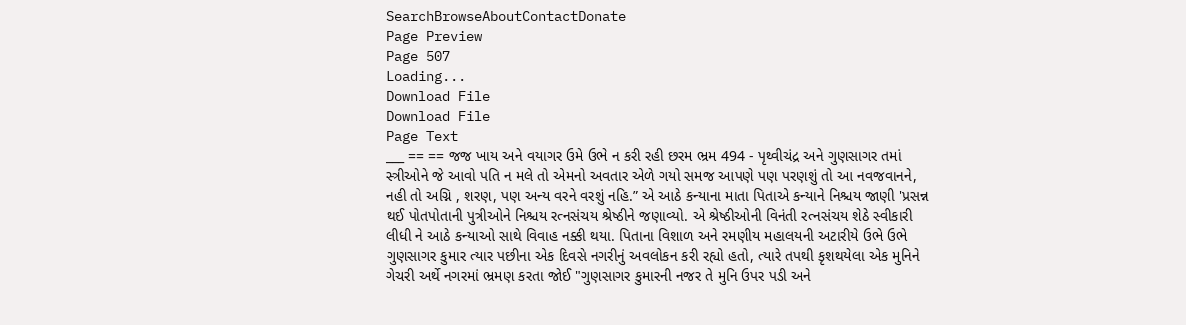SearchBrowseAboutContactDonate
Page Preview
Page 507
Loading...
Download File
Download File
Page Text
___ == == જજ ખાય અને વયાગર ઉમે ઉભે ન કરી રહી છરમ ભ્રમ 494 - પૃથ્વીચંદ્ર અને ગુણસાગર તમાં સ્ત્રીઓને જે આવો પતિ ન મલે તો એમનો અવતાર એળે ગયો સમજ આપણે પણ પરણશું તો આ નવજવાનને, નહી તો અગ્નિ , શરણ, પણ અન્ય વરને વરશું નહિ.” એ આઠે કન્યાના માતા પિતાએ કન્યાને નિશ્ચય જાણી 'પ્રસન્ન થઈ પોતપોતાની પુત્રીઓને નિશ્ચય રત્નસંચય શ્રેષ્ઠીને જણાવ્યો. એ શ્રેષ્ઠીઓની વિનંતી રત્નસંચય શેઠે સ્વીકારી લીધી ને આઠે કન્યાઓ સાથે વિવાહ નક્કી થયા. પિતાના વિશાળ અને રમણીય મહાલયની અટારીયે ઉભે ઉભે ગુણસાગર કુમાર ત્યાર પછીના એક દિવસે નગરીનું અવલોકન કરી રહ્યો હતો, ત્યારે તપથી કૃશથયેલા એક મુનિને ગેચરી અર્થે નગરમાં ભ્રમણ કરતા જોઈ "ગુણસાગર કુમારની નજર તે મુનિ ઉપર પડી અને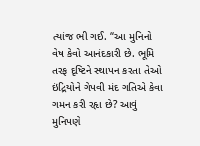ત્યાંજ ભી ગઈ. “આ મુનિનો વેષ કેવો આનંદકારી છે. ભૂમિ તરફ દૃષ્ટિને સ્થાપન કરતા તેઓ ઇંદ્રિયોને ગેપવી મંદ ગતિએ કેવા ગમન કરી રહૃા છે? આવું મુનિપણે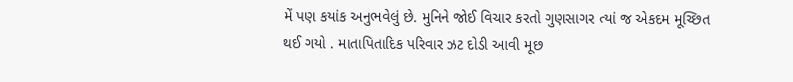મેં પણ કયાંક અનુભવેલું છે. મુનિને જોઈ વિચાર કરતો ગુણસાગર ત્યાં જ એકદમ મૂચ્છિત થઈ ગયો . માતાપિતાદિક પરિવાર ઝટ દોડી આવી મૂછ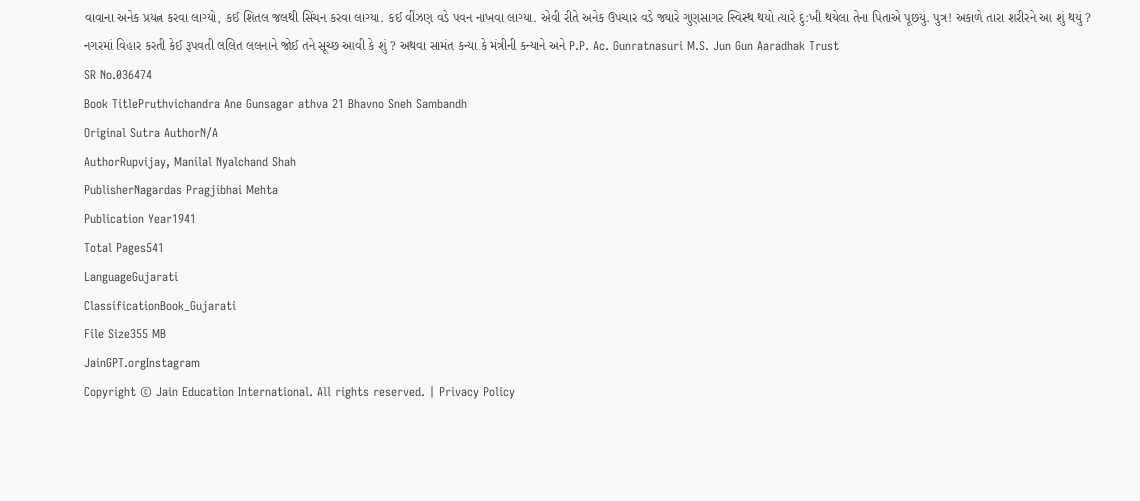વાવાના અનેક પ્રયત્ન કરવા લાગ્યો, કઈ શિતલ જલથી સિંચન કરવા લાગ્યા. કઈ વીંઝણ વડે પવન નાખવા લાગ્યા. એવી રીતે અનેક ઉપચાર વડે જ્યારે ગુણસાગર સ્વિસ્થ થયો ત્યારે દુ:ખી થયેલા તેના પિતાએ પૂછયું. પુત્ર! અકાળે તારા શરીરને આ શું થયું ? નગરમાં વિહાર કરતી કેઈ રૂપવતી લલિત લલનાને જોઈ તને સૂચ્છ આવી કે શું ? અથવા સામંત કન્યા કે મંત્રીની કન્યાને અને P.P. Ac. Gunratnasuri M.S. Jun Gun Aaradhak Trust
SR No.036474
Book TitlePruthvichandra Ane Gunsagar athva 21 Bhavno Sneh Sambandh
Original Sutra AuthorN/A
AuthorRupvijay, Manilal Nyalchand Shah
PublisherNagardas Pragjibhai Mehta
Publication Year1941
Total Pages541
LanguageGujarati
ClassificationBook_Gujarati
File Size355 MB
JainGPT.orgInstagram
Copyright © Jain Education International. All rights reserved. | Privacy Policy